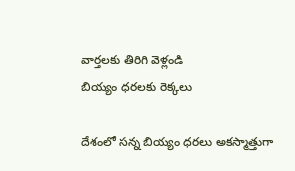వార్తలకు తిరిగి వెళ్లండి
బియ్యం ధరలకు రెక్కలు

దేశంలో సన్న బియ్యం ధరలు అకస్మాత్తుగా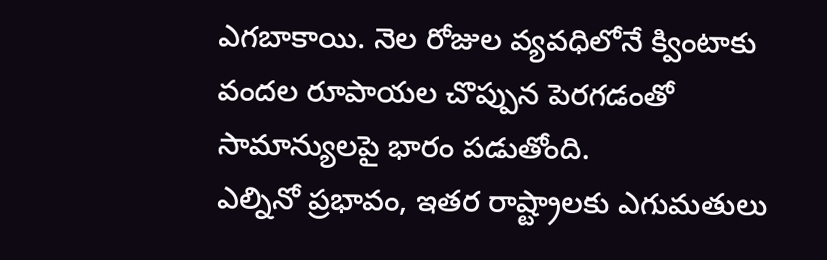ఎగబాకాయి. నెల రోజుల వ్యవధిలోనే క్వింటాకు వందల రూపాయల చొప్పున పెరగడంతో సామాన్యులపై భారం పడుతోంది.
ఎల్నినో ప్రభావం, ఇతర రాష్ట్రాలకు ఎగుమతులు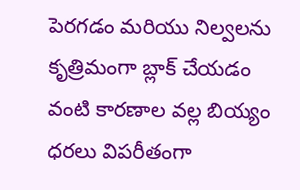పెరగడం మరియు నిల్వలను కృత్రిమంగా బ్లాక్ చేయడం వంటి కారణాల వల్ల బియ్యం ధరలు విపరీతంగా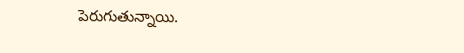పెరుగుతున్నాయి.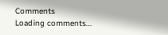Comments
Loading comments...